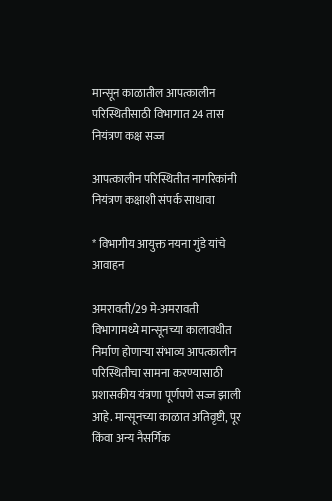मान्सून काळातील आपत्कालीन परिस्थितीसाठी विभागात 24 तास नियंत्रण कक्ष सज्ज

आपत्कालीन परिस्थितीत नागरिकांनी नियंत्रण कक्षाशी संपर्क साधावा

* विभागीय आयुक्त नयना गुंडे यांचे आवाहन

अमरावती/29 मे-अमरावती विभागामध्ये मान्सूनच्या कालावधीत निर्माण होणार्‍या संभाव्य आपत्कालीन परिस्थितीचा सामना करण्यासाठी प्रशासकीय यंत्रणा पूर्णपणे सज्ज झाली आहे. मान्सूनच्या काळात अतिवृष्टी, पूर किंवा अन्य नैसर्गिक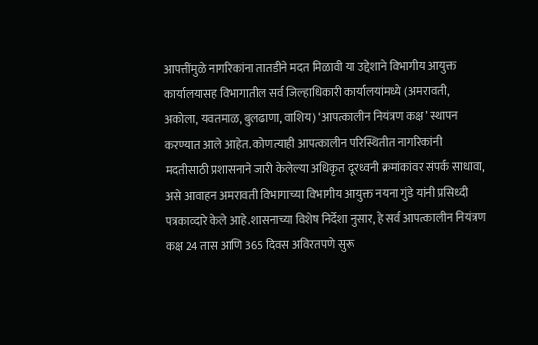आपत्तींमुळे नागरिकांना तातडीने मदत मिळावी या उद्देशाने विभागीय आयुक्त कार्यालयासह विभागातील सर्व जिल्हाधिकारी कार्यालयांमध्ये (अमरावती, अकोला, यवतमाळ, बुलढाणा, वाशिय) ‘आपत्कालीन नियंत्रण कक्ष’ स्थापन करण्यात आले आहेत. कोणत्याही आपत्कालीन परिस्थितीत नागरिकांनी मदतीसाठी प्रशासनाने जारी केलेल्या अधिकृत दूरध्वनी क्रमांकांवर संपर्क साधावा, असे आवाहन अमरावती विभागाच्या विभागीय आयुक्त नयना गुंडे यांनी प्रसिध्दी पत्रकाव्दारे केले आहे.शासनाच्या विशेष निर्देशा नुसार, हे सर्व आपत्कालीन नियंत्रण कक्ष 24 तास आणि 365 दिवस अविरतपणे सुरू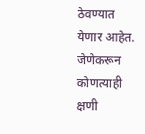ठेवण्यात येणार आहेत. जेणेकरून कोणत्याही क्षणी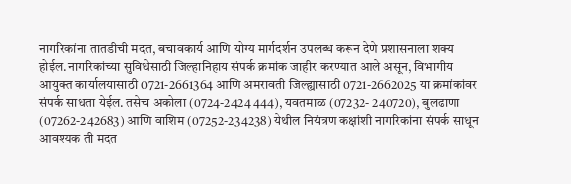नागरिकांना तातडीची मदत, बचावकार्य आणि योग्य मार्गदर्शन उपलब्ध करून देणे प्रशासनाला शक्य होईल.नागरिकांच्या सुविधेसाठी जिल्हानिहाय संपर्क क्रमांक जाहीर करण्यात आले असून, विभागीय आयुक्त कार्यालयासाठी 0721-2661364 आणि अमरावती जिल्ह्यासाठी 0721-2662025 या क्रमांकांवर संपर्क साधता येईल. तसेच अकोला (0724-2424 444), यवतमाळ (07232- 240720), बुलढाणा (07262-242683) आणि वाशिम (07252-234238) येथील नियंत्रण कक्षांशी नागरिकांना संपर्क साधून आवश्यक ती मदत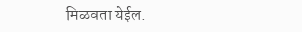मिळवता येईल.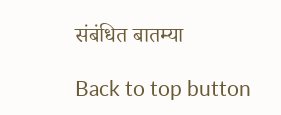संबंधित बातम्या

Back to top button